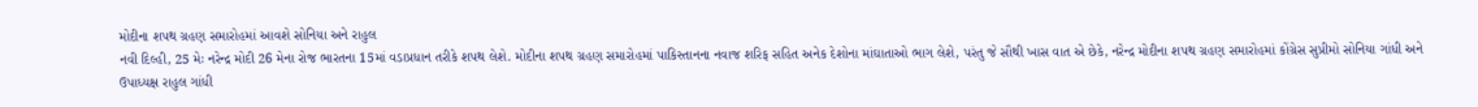મોદીના શપથ ગ્રહણ સમારોહમાં આવશે સોનિયા અને રાહુલ
નવી દિલ્હી, 25 મેઃ નરેન્દ્ર મોદી 26 મેના રોજ ભારતના 15માં વડાપ્રધાન તરીકે શપથ લેશે. મોદીના શપથ ગ્રહણ સમારોહમાં પાકિસ્તાનના નવાજ શરિફ સહિત અનેક દેશોના માંઘાતાઓ ભાગ લેશે, પરંતુ જે સૌથી ખાસ વાત એ છેકે, નરેન્દ્ર મોદીના શપથ ગ્રહણ સમારોહમાં કોંગ્રેસ સુપ્રીમો સોનિયા ગાંધી અને ઉપાધ્યક્ષ રાહુલ ગાંધી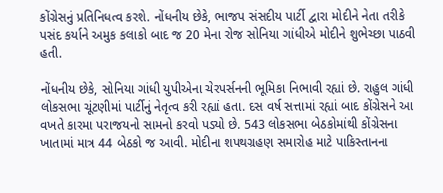કોંગ્રેસનું પ્રતિનિધત્વ કરશે. નોંધનીય છેકે, ભાજપ સંસદીય પાર્ટી દ્વારા મોદીને નેતા તરીકે પસંદ કર્યાને અમુક કલાકો બાદ જ 20 મેના રોજ સોનિયા ગાંધીએ મોદીને શુભેચ્છા પાઠવી હતી.

નોંધનીય છેકે, સોનિયા ગાંધી યુપીએના ચેરપર્સનની ભૂમિકા નિભાવી રહ્યાં છે. રાહુલ ગાંધી લોકસભા ચૂંટણીમાં પાર્ટીનું નેતૃત્વ કરી રહ્યાં હતા. દસ વર્ષ સત્તામાં રહ્યાં બાદ કોંગ્રેસને આ વખતે કારમા પરાજયનો સામનો કરવો પડ્યો છે. 543 લોકસભા બેઠકોમાંથી કોંગ્રેસના ખાતામાં માત્ર 44 બેઠકો જ આવી. મોદીના શપથગ્રહણ સમારોહ માટે પાકિસ્તાનના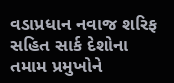વડાપ્રધાન નવાજ શરિફ સહિત સાર્ક દેશોના તમામ પ્રમુખોને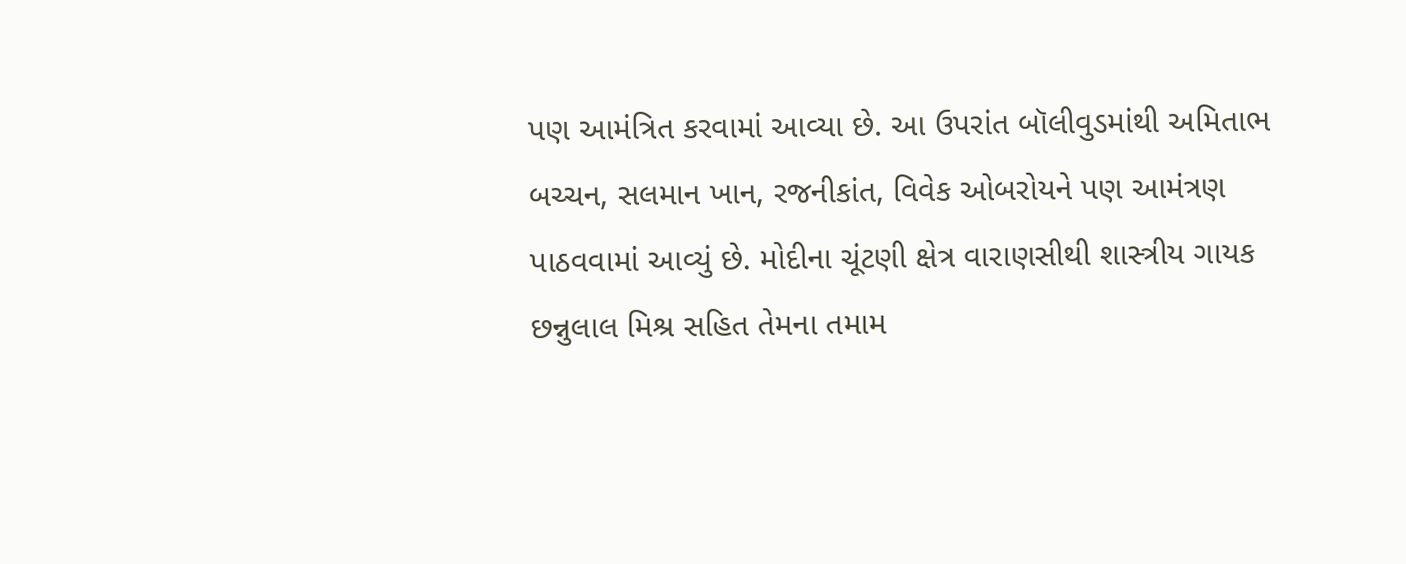પણ આમંત્રિત કરવામાં આવ્યા છે. આ ઉપરાંત બૉલીવુડમાંથી અમિતાભ બચ્ચન, સલમાન ખાન, રજનીકાંત, વિવેક ઓબરોયને પણ આમંત્રણ પાઠવવામાં આવ્યું છે. મોદીના ચૂંટણી ક્ષેત્ર વારાણસીથી શાસ્ત્રીય ગાયક છન્નુલાલ મિશ્ર સહિત તેમના તમામ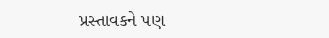પ્રસ્તાવકને પણ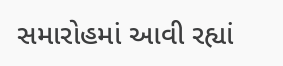સમારોહમાં આવી રહ્યાં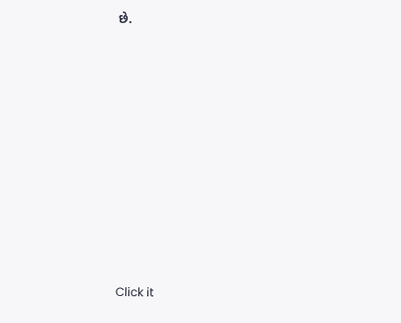છે.












Click it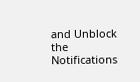and Unblock the Notifications